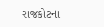રાજકોટના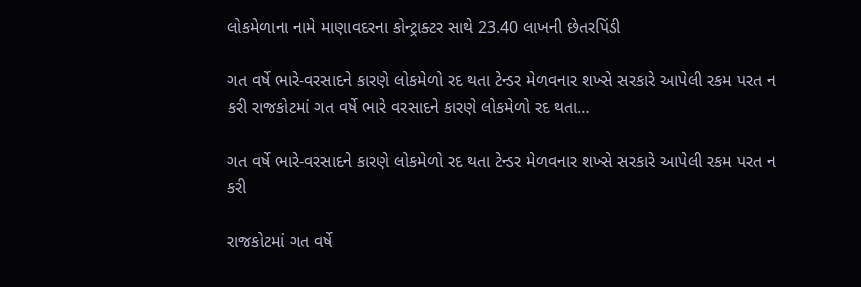લોકમેળાના નામે માણાવદરના કોન્ટ્રાક્ટર સાથે 23.40 લાખની છેતરપિંડી

ગત વર્ષે ભારે-વરસાદને કારણે લોકમેળો રદ થતા ટેન્ડર મેળવનાર શખ્સે સરકારે આપેલી રકમ પરત ન કરી રાજકોટમાં ગત વર્ષે ભારે વરસાદને કારણે લોકમેળો રદ થતા…

ગત વર્ષે ભારે-વરસાદને કારણે લોકમેળો રદ થતા ટેન્ડર મેળવનાર શખ્સે સરકારે આપેલી રકમ પરત ન કરી

રાજકોટમાં ગત વર્ષે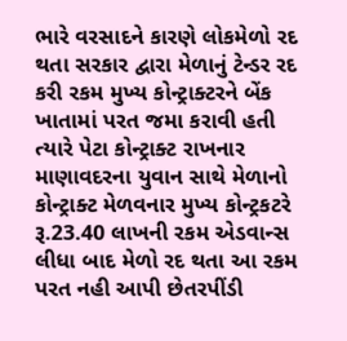ભારે વરસાદને કારણે લોકમેળો રદ થતા સરકાર દ્વારા મેળાનું ટેન્ડર રદ કરી રકમ મુખ્ય કોન્ટ્રાક્ટરને બેંક ખાતામાં પરત જમા કરાવી હતી ત્યારે પેટા કોન્ટ્રાક્ટ રાખનાર માણાવદરના યુવાન સાથે મેળાનો કોન્ટ્રાક્ટ મેળવનાર મુખ્ય કોન્ટ્રકટરે રૂ.23.40 લાખની રકમ એડવાન્સ લીધા બાદ મેળો રદ થતા આ રકમ પરત નહી આપી છેતરપીંડી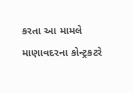કરતા આ મામલે માણાવદરના કોન્ટ્રકટરે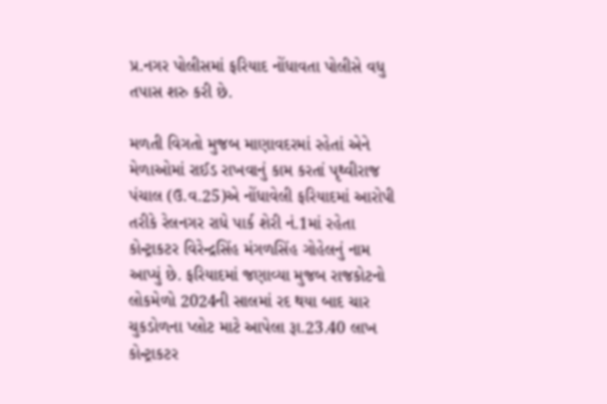પ્ર.નગર પોલીસમાં ફરિયાદ નોંધાવતા પોલીસે વધુ તપાસ શરુ કરી છે.

મળતી વિગતો મુજબ માણાવદરમાં રહેતાં એને મેળાઓમાં રાઈડ રાખવાનું કામ કરતાં પૃથ્વીરાજ પંચાલ (ઉ.વ.25)એ નોંધાવેલી ફરિયાદમાં આરોપી તરીકે રેલનગર રાધે પાર્ક શેરી નં.1માં રહેતા કોન્ટ્રાકટર વિરેન્દ્રસિંહ મંગળસિંહ ગોહેલનું નામ આપ્યું છે. ફરિયાદમાં જણાવ્યા મુજબ રાજકોટનો લોકમેળો 2024ની સાલમાં રદ થયા બાદ ચાર ચુકડોળના પ્લોટ માટે આપેલા રૂા.23.40 લાખ કોન્ટ્રાકટર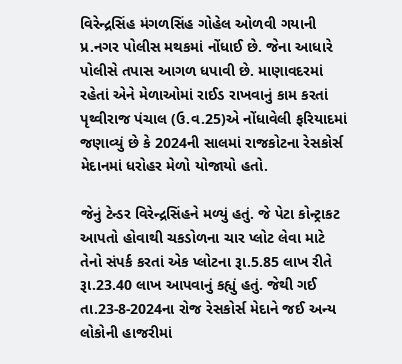વિરેન્દ્રસિંહ મંગળસિંહ ગોહેલ ઓળવી ગયાની પ્ર.નગર પોલીસ મથકમાં નોંધાઈ છે. જેના આધારે પોલીસે તપાસ આગળ ધપાવી છે. માણાવદરમાં રહેતાં એને મેળાઓમાં રાઈડ રાખવાનું કામ કરતાં પૃથ્વીરાજ પંચાલ (ઉ.વ.25)એ નોંધાવેલી ફરિયાદમાં જણાવ્યું છે કે 2024ની સાલમાં રાજકોટના રેસકોર્સ મેદાનમાં ધરોહર મેળો યોજાયો હતો.

જેનું ટેન્ડર વિરેન્દ્રસિંહને મળ્યું હતું. જે પેટા કોન્ટ્રાકટ આપતો હોવાથી ચકડોળના ચાર પ્લોટ લેવા માટે તેનો સંપર્ક કરતાં એક પ્લોટના રૂા.5.85 લાખ રીતે રૂા.23.40 લાખ આપવાનું કહ્યું હતું. જેથી ગઈ તા.23-8-2024ના રોજ રેસકોર્સ મેદાને જઈ અન્ય લોકોની હાજરીમાં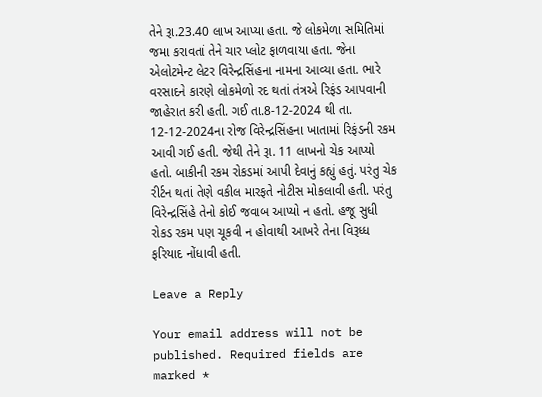તેને રૂા.23.40 લાખ આપ્યા હતા. જે લોકમેળા સમિતિમાં જમા કરાવતાં તેને ચાર પ્લોટ ફાળવાયા હતા. જેના એલોટમેન્ટ લેટર વિરેન્દ્રસિંહના નામના આવ્યા હતા. ભારે વરસાદને કારણે લોકમેળો રદ થતાં તંત્રએ રિફંડ આપવાની જાહેરાત કરી હતી. ગઈ તા.8-12-2024 થી તા. 12-12-2024ના રોજ વિરેન્દ્રસિંહના ખાતામાં રિફંડની રકમ આવી ગઈ હતી. જેથી તેને રૂા. 11 લાખનો ચેક આપ્યો હતો. બાકીની રકમ રોકડમાં આપી દેવાનું કહ્યું હતું. પરંતુ ચેક રીર્ટન થતાં તેણે વકીલ મારફતે નોટીસ મોકલાવી હતી. પરંતુ વિરેન્દ્રસિંહે તેનો કોઈ જવાબ આપ્યો ન હતો. હજૂ સુધી રોકડ રકમ પણ ચૂકવી ન હોવાથી આખરે તેના વિરૂધ્ધ ફરિયાદ નોંધાવી હતી.

Leave a Reply

Your email address will not be published. Required fields are marked *